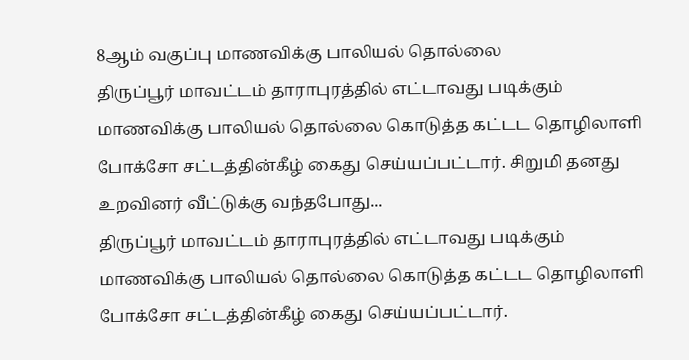8ஆம் வகுப்பு மாணவிக்கு பாலியல் தொல்லை
திருப்பூர் மாவட்டம் தாராபுரத்தில் எட்டாவது படிக்கும் மாணவிக்கு பாலியல் தொல்லை கொடுத்த கட்டட தொழிலாளி போக்சோ சட்டத்தின்கீழ் கைது செய்யப்பட்டார். சிறுமி தனது உறவினர் வீட்டுக்கு வந்தபோது...
திருப்பூர் மாவட்டம் தாராபுரத்தில் எட்டாவது படிக்கும் மாணவிக்கு பாலியல் தொல்லை கொடுத்த கட்டட தொழிலாளி போக்சோ சட்டத்தின்கீழ் கைது செய்யப்பட்டார்.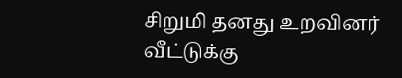சிறுமி தனது உறவினர் வீட்டுக்கு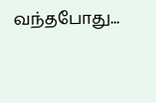வந்தபோது...